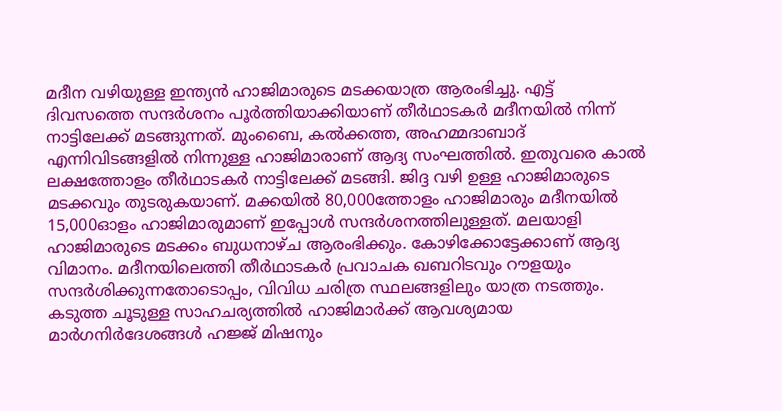മദീന വഴിയുള്ള ഇന്ത്യൻ ഹാജിമാരുടെ മടക്കയാത്ര ആരംഭിച്ചു. എട്ട് ദിവസത്തെ സന്ദർശനം പൂർത്തിയാക്കിയാണ് തീർഥാടകർ മദീനയിൽ നിന്ന് നാട്ടിലേക്ക് മടങ്ങുന്നത്. മുംബൈ, കൽക്കത്ത, അഹമ്മദാബാദ് എന്നിവിടങ്ങളിൽ നിന്നുള്ള ഹാജിമാരാണ് ആദ്യ സംഘത്തിൽ. ഇതുവരെ കാൽ ലക്ഷത്തോളം തീർഥാടകർ നാട്ടിലേക്ക് മടങ്ങി. ജിദ്ദ വഴി ഉള്ള ഹാജിമാരുടെ മടക്കവും തുടരുകയാണ്. മക്കയിൽ 80,000ത്തോളം ഹാജിമാരും മദീനയിൽ 15,000ഓളം ഹാജിമാരുമാണ് ഇപ്പോൾ സന്ദർശനത്തിലുള്ളത്. മലയാളി ഹാജിമാരുടെ മടക്കം ബുധനാഴ്ച ആരംഭിക്കും. കോഴിക്കോട്ടേക്കാണ് ആദ്യ വിമാനം. മദീനയിലെത്തി തീർഥാടകർ പ്രവാചക ഖബറിടവും റൗളയും സന്ദർശിക്കുന്നതോടൊപ്പം, വിവിധ ചരിത്ര സ്ഥലങ്ങളിലും യാത്ര നടത്തും. കടുത്ത ചൂടുള്ള സാഹചര്യത്തിൽ ഹാജിമാർക്ക് ആവശ്യമായ മാർഗനിർദേശങ്ങൾ ഹജ്ജ് മിഷനും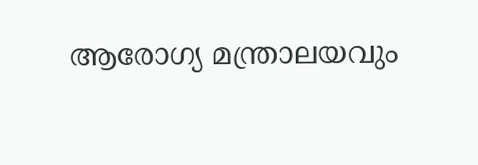ആരോഗ്യ മന്ത്രാലയവും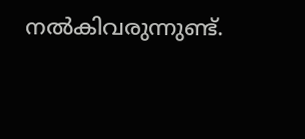നൽകിവരുന്നുണ്ട്.